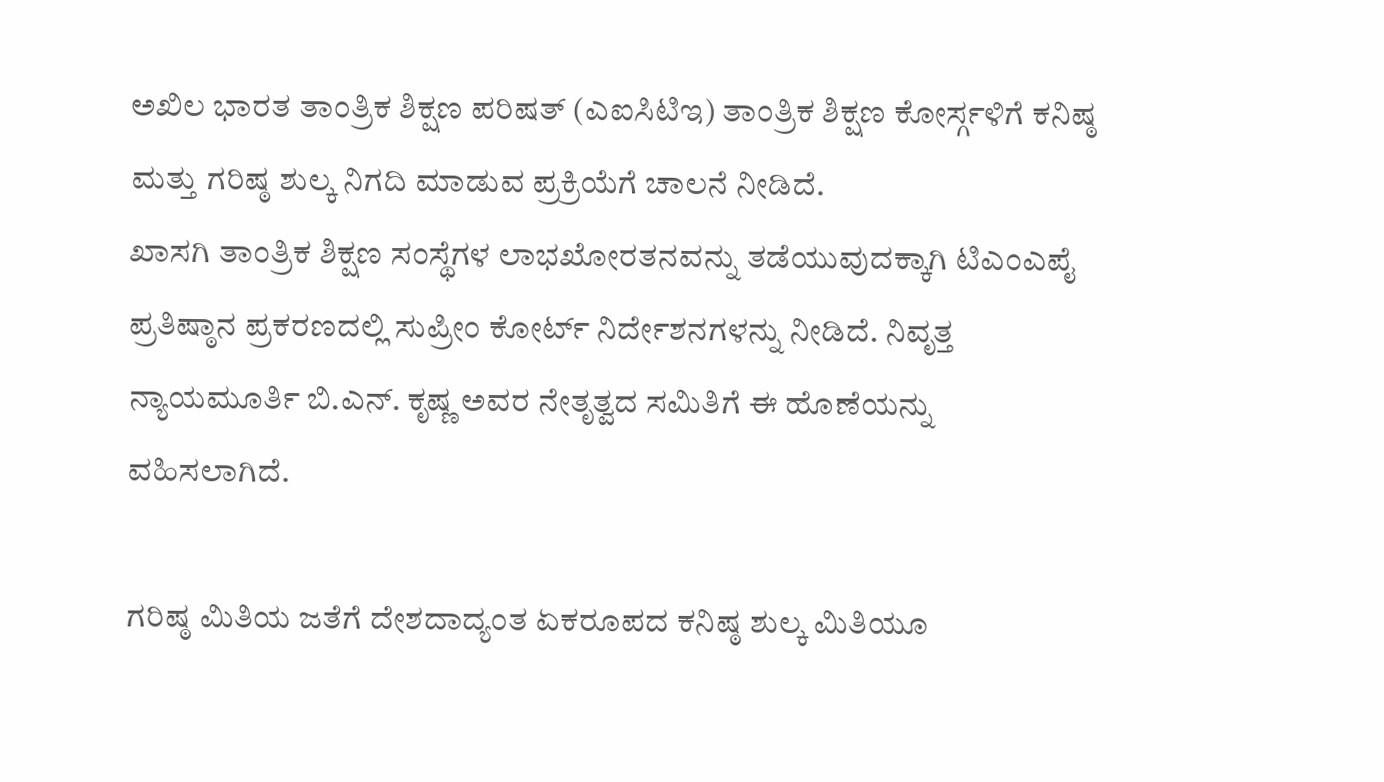ಅಖಿಲ ಭಾರತ ತಾಂತ್ರಿಕ ಶಿಕ್ಷಣ ಪರಿಷತ್ (ಎಐಸಿಟಿಇ) ತಾಂತ್ರಿಕ ಶಿಕ್ಷಣ ಕೋರ್ಸ್ಗಳಿಗೆ ಕನಿಷ್ಠ ಮತ್ತು ಗರಿಷ್ಠ ಶುಲ್ಕ ನಿಗದಿ ಮಾಡುವ ಪ್ರಕ್ರಿಯೆಗೆ ಚಾಲನೆ ನೀಡಿದೆ.
ಖಾಸಗಿ ತಾಂತ್ರಿಕ ಶಿಕ್ಷಣ ಸಂಸ್ಥೆಗಳ ಲಾಭಖೋರತನವನ್ನು ತಡೆಯುವುದಕ್ಕಾಗಿ ಟಿಎಂಎಪೈ ಪ್ರತಿಷ್ಠಾನ ಪ್ರಕರಣದಲ್ಲಿ ಸುಪ್ರೀಂ ಕೋರ್ಟ್ ನಿರ್ದೇಶನಗಳನ್ನು ನೀಡಿದೆ. ನಿವೃತ್ತ ನ್ಯಾಯಮೂರ್ತಿ ಬಿ.ಎನ್. ಕೃಷ್ಣ ಅವರ ನೇತೃತ್ವದ ಸಮಿತಿಗೆ ಈ ಹೊಣೆಯನ್ನು ವಹಿಸಲಾಗಿದೆ.

ಗರಿಷ್ಠ ಮಿತಿಯ ಜತೆಗೆ ದೇಶದಾದ್ಯಂತ ಏಕರೂಪದ ಕನಿಷ್ಠ ಶುಲ್ಕ ಮಿತಿಯೂ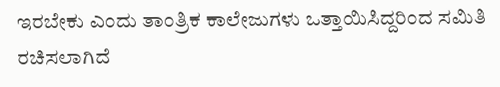ಇರಬೇಕು ಎಂದು ತಾಂತ್ರಿಕ ಕಾಲೇಜುಗಳು ಒತ್ತಾಯಿಸಿದ್ದರಿಂದ ಸಮಿತಿ ರಚಿಸಲಾಗಿದೆ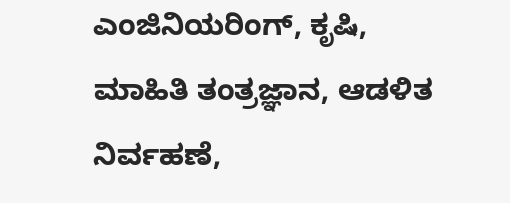ಎಂಜಿನಿಯರಿಂಗ್, ಕೃಷಿ, ಮಾಹಿತಿ ತಂತ್ರಜ್ಞಾನ, ಆಡಳಿತ ನಿರ್ವಹಣೆ,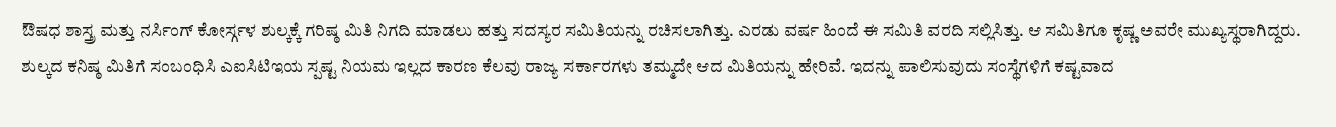ಔಷಧ ಶಾಸ್ತ್ರ ಮತ್ತು ನರ್ಸಿಂಗ್ ಕೋರ್ಸ್ಗಳ ಶುಲ್ಕಕ್ಕೆ ಗರಿಷ್ಠ ಮಿತಿ ನಿಗದಿ ಮಾಡಲು ಹತ್ತು ಸದಸ್ಯರ ಸಮಿತಿಯನ್ನು ರಚಿಸಲಾಗಿತ್ತು. ಎರಡು ವರ್ಷ ಹಿಂದೆ ಈ ಸಮಿತಿ ವರದಿ ಸಲ್ಲಿಸಿತ್ತು. ಆ ಸಮಿತಿಗೂ ಕೃಷ್ಣ ಅವರೇ ಮುಖ್ಯಸ್ಥರಾಗಿದ್ದರು.
ಶುಲ್ಕದ ಕನಿಷ್ಠ ಮಿತಿಗೆ ಸಂಬಂಧಿಸಿ ಎಐಸಿಟಿಇಯ ಸ್ಪಷ್ಟ ನಿಯಮ ಇಲ್ಲದ ಕಾರಣ ಕೆಲವು ರಾಜ್ಯ ಸರ್ಕಾರಗಳು ತಮ್ಮದೇ ಆದ ಮಿತಿಯನ್ನು ಹೇರಿವೆ. ಇದನ್ನು ಪಾಲಿಸುವುದು ಸಂಸ್ಥೆಗಳಿಗೆ ಕಷ್ಟವಾದ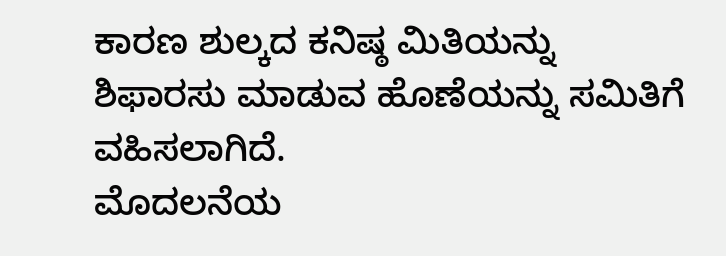ಕಾರಣ ಶುಲ್ಕದ ಕನಿಷ್ಠ ಮಿತಿಯನ್ನು ಶಿಫಾರಸು ಮಾಡುವ ಹೊಣೆಯನ್ನು ಸಮಿತಿಗೆ ವಹಿಸಲಾಗಿದೆ.
ಮೊದಲನೆಯ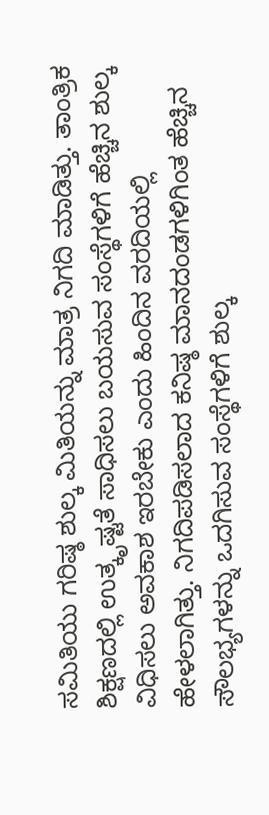ಸಮಿತಿಯು ಗರಿಷ್ಠ ಶುಲ್ಕ ಮಿತಿಯನ್ನು ಮಾತ್ರ ನಿಗದಿ ಮಾಡಿತ್ತು. ತಾಂತ್ರಿಕ ಶಿಕ್ಷಣದಲ್ಲಿ ಉತ್ಕೃಷ್ಟತೆ ಸಾಧಿಸಲು ಬಯಸುವ ಸಂಸ್ಥೆಗಳಿಗೆ ಹೆಚ್ಚಿನ ಶುಲ್ಕ ವಿಧಿಸಲು ಅವಕಾಶ ಇರಬೇಕು ಎಂದು ಹಿಂದಿನ ವರದಿಯಲ್ಲಿ ಹೇಳಲಾಗಿತ್ತು. ನಿಗದಿಪಡಿಸಲಾದ ಕನಿಷ್ಠ ಮಾನದಂಡಗಳಿಗಿಂತ ಹೆಚ್ಚಿನ ಸೌಲಭ್ಯಗಳನ್ನು ಒದಗಿಸುವ ಸಂಸ್ಥೆಗಳಿಗೆ ಶುಲ್ಕ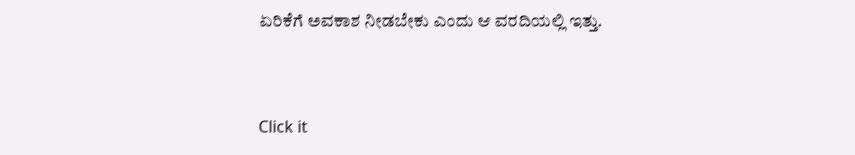ಏರಿಕೆಗೆ ಅವಕಾಶ ನೀಡಬೇಕು ಎಂದು ಆ ವರದಿಯಲ್ಲಿ ಇತ್ತು.


Click it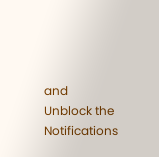and Unblock the Notifications